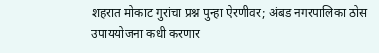शहरात मोकाट गुरांचा प्रश्न पुन्हा ऐरणीवर; अंबड नगरपालिका ठोस उपाययोजना कधी करणार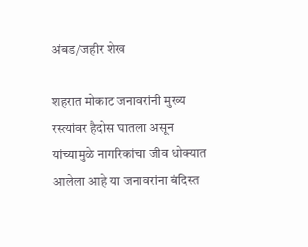अंबड/जहीर शेख

शहरात मोकाट जनावरांनी मुख्य रस्त्यांवर हैदोस घातला असून यांच्यामुळे नागरिकांचा जीव धोक्यात आलेला आहे या जनावरांना बंदिस्त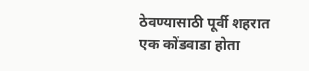ठेवण्यासाठी पूर्वी शहरात एक कोंडवाडा होता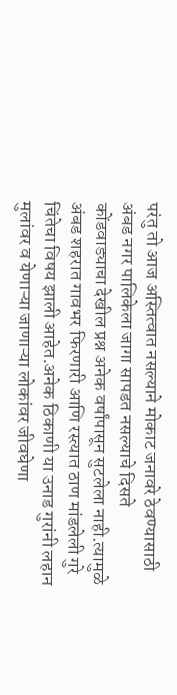परंतु तो आज अस्तित्वात नसल्याने मोकाट जनावरे ठेवण्यासाठी अंबड नगर पालिकेला जागा सापडत नसल्याचे दिसते  कोंडवाड्याचा देखील प्रश्न अनेक वर्षांपासून सुटलेला नाही.त्यामुळे अंबड शहरात गावभर फिरणारी आणि रस्त्यात ठाण मांडलेली गुरे चिंतेचा विषय झाली आहेत.अनेक ठिकाणी या उनाड गुरांनी लहान मुलांवर व येणाऱ्या जाणाऱ्या लोकांवर जीवघेणा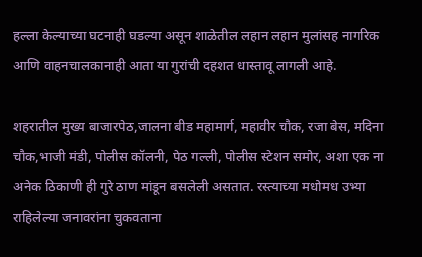हल्ला केल्याच्या घटनाही घडल्या असून शाळेतील लहान लहान मुलांसह नागरिक आणि वाहनचालकानाही आता या गुरांची दहशत धास्तावू लागली आहे.

शहरातील मुख्य बाजारपेठ,जालना बीड महामार्ग, महावीर चौक, रजा बेस, मदिना चौक,भाजी मंडी, पोलीस कॉलनी, पेठ गल्ली, पोलीस स्टेशन समोर, अशा एक ना अनेक ठिकाणी ही गुरे ठाण मांडून बसलेली असतात. रस्त्याच्या मधोमध उभ्या राहिलेल्या जनावरांना चुकवताना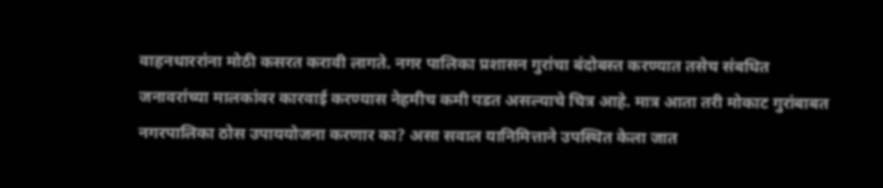वाहनधाररांना मोठी कसरत करावी लागते. नगर पालिका प्रशासन गुरांचा बंदोबस्त करण्यात तसेच संबधित जनावरांच्या मालकांवर कारवाई करण्यास नेहमीच कमी पडत असल्याचे चित्र आहे. मात्र आता तरी मोकाट गुरांबाबत नगरपालिका ठोस उपाययोजना करणार का? असा सवाल यानिमित्ताने उपस्थित केला जात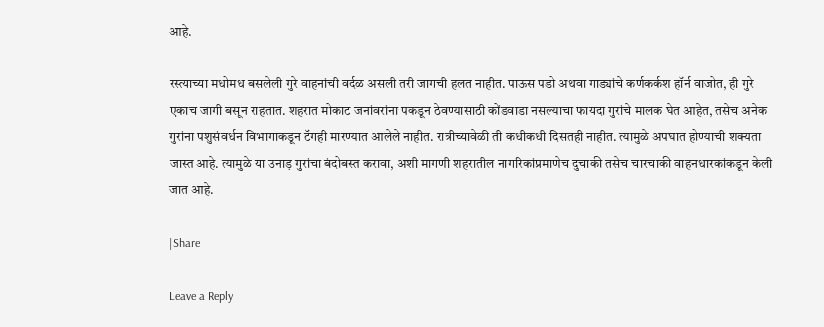आहे.

रस्त्याच्या मधोमध बसलेली गुरे वाहनांची वर्दळ असली तरी जागची हलत नाहीत. पाऊस पडो अथवा गाड्यांचे कर्णकर्कश हॉर्न वाजोत, ही गुरे एकाच जागी बसून राहतात. शहरात मोकाट जनांवरांना पकडून ठेवण्यासाठी कोंडवाडा नसल्याचा फायदा गुरांचे मालक घेत आहेत, तसेच अनेक गुरांना पशुसंवर्धन विभागाकडून टॅगही मारण्यात आलेले नाहीत. रात्रीच्यावेळी ती कधीकधी दिसतही नाहीत. त्यामुळे अपघात होण्याची शक्यता जास्त आहे. त्यामुळे या उनाड़ गुरांचा बंदोबस्त करावा, अशी मागणी शहरातील नागरिकांप्रमाणेच दुचाकी तसेच चारचाकी वाहनधारकांकडून केली जात आहे.

|Share

Leave a Reply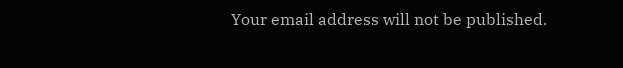Your email address will not be published.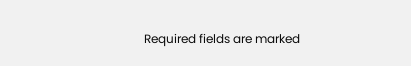Required fields are marked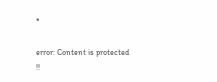*

error: Content is protected !!